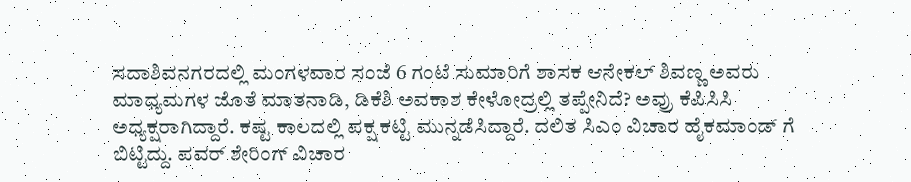ಸದಾಶಿವನಗರದಲ್ಲಿ ಮಂಗಳವಾರ ಸಂಜೆ 6 ಗಂಟೆ ಸುಮಾರಿಗೆ ಶಾಸಕ ಆನೇಕಲ್ ಶಿವಣ್ಣ ಅವರು ಮಾಧ್ಯಮಗಳ ಜೊತೆ ಮಾತನಾಡಿ, ಡಿಕೆಶಿ ಅವಕಾಶ ಕೇಳೋದ್ರಲ್ಲಿ ತಪ್ಪೇನಿದೆ? ಅವ್ರು ಕೆಪಿಸಿಸಿ ಅಧ್ಯಕ್ಷರಾಗಿದ್ದಾರೆ. ಕಷ್ಟ ಕಾಲದಲ್ಲಿ ಪಕ್ಷ ಕಟ್ಟಿ ಮುನ್ನಡೆಸಿದ್ದಾರೆ. ದಲಿತ ಸಿಎಂ ವಿಚಾರ ಹೈಕಮಾಂಡ್ ಗೆ ಬಿಟ್ಟಿದ್ದು. ಪವರ್ ಶೇರಿಂಗ್ ವಿಚಾರ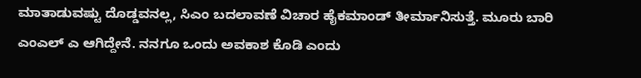ಮಾತಾಡುವಷ್ಟು ದೊಡ್ಡವನಲ್ಲ, ಸಿಎಂ ಬದಲಾವಣೆ ವಿಚಾರ ಹೈಕಮಾಂಡ್ ತೀರ್ಮಾನಿಸುತ್ತೆ. ಮೂರು ಬಾರಿ ಎಂಎಲ್ ಎ ಆಗಿದ್ದೇನೆ. ನನಗೂ ಒಂದು ಅವಕಾಶ ಕೊಡಿ ಎಂದು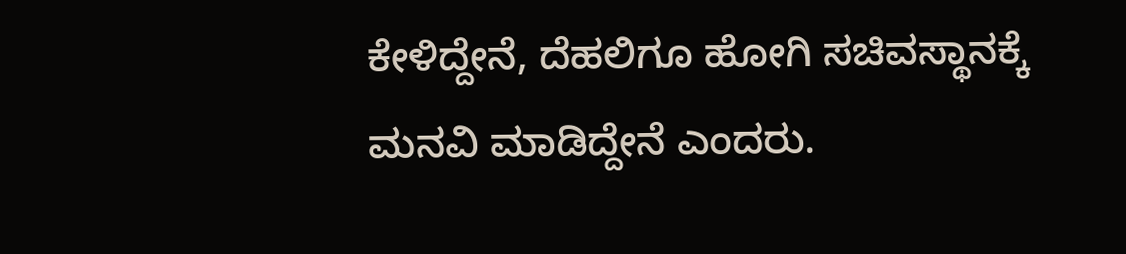ಕೇಳಿದ್ದೇನೆ, ದೆಹಲಿಗೂ ಹೋಗಿ ಸಚಿವಸ್ಥಾನಕ್ಕೆ ಮನವಿ ಮಾಡಿದ್ದೇನೆ ಎಂದರು.